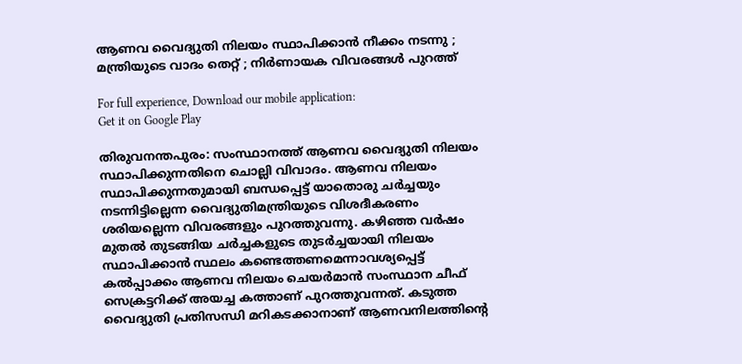ആണവ വൈദ്യുതി നിലയം സ്ഥാപിക്കാൻ നീക്കം നടന്നു ; മന്ത്രിയുടെ വാദം തെറ്റ് ; നിര്‍ണായക വിവരങ്ങള്‍ പുറത്ത്

For full experience, Download our mobile application:
Get it on Google Play

തിരുവനന്തപുരം: സംസ്ഥാനത്ത് ആണവ വൈദ്യുതി നിലയം സ്ഥാപിക്കുന്നതിനെ ചൊല്ലി വിവാദം. ആണവ നിലയം സ്ഥാപിക്കുന്നതുമായി ബന്ധപ്പെട്ട് യാതൊരു ചർച്ചയും നടന്നിട്ടില്ലെന്ന വൈദ്യുതിമന്ത്രിയുടെ വിശദീകരണം ശരിയല്ലെന്ന വിവരങ്ങളും പുറത്തുവന്നു. കഴിഞ്ഞ വർഷം മുതൽ തുടങ്ങിയ ചർച്ചകളുടെ തുടർച്ചയായി നിലയം സ്ഥാപിക്കാൻ സ്ഥലം കണ്ടെത്തണമെന്നാവശ്യപ്പെട്ട് കൽപ്പാക്കം ആണവ നിലയം ചെയർമാൻ സംസ്ഥാന ചീഫ് സെക്രട്ടറിക്ക് അയച്ച കത്താണ് പുറത്തുവന്നത്. കടുത്ത വൈദ്യുതി പ്രതിസന്ധി മറികടക്കാനാണ് ആണവനിലത്തിന്‍റെ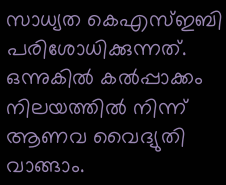സാധ്യത കെഎസ്ഇബി പരിശോധിക്കുന്നത്. ഒന്നുകിൽ കൽപ്പാക്കം നിലയത്തിൽ നിന്ന് ആണവ വൈദ്യുതി വാങ്ങാം.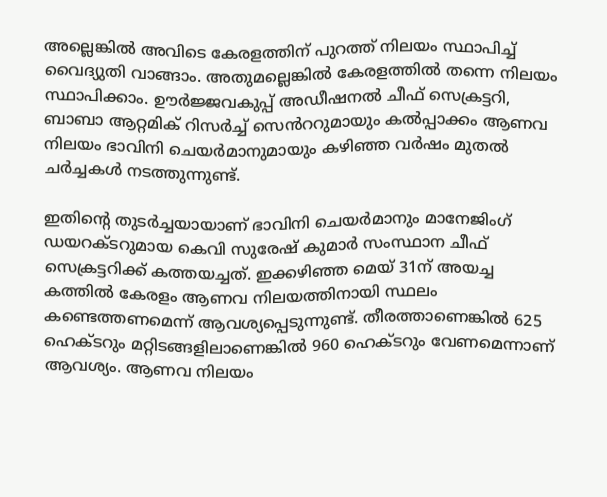അല്ലെങ്കിൽ അവിടെ കേരളത്തിന് പുറത്ത് നിലയം സ്ഥാപിച്ച് വൈദ്യുതി വാങ്ങാം. അതുമല്ലെങ്കിൽ കേരളത്തിൽ തന്നെ നിലയം സ്ഥാപിക്കാം. ഊർജ്ജവകുപ്പ് അഡീഷനൽ ചീഫ് സെക്രട്ടറി, ബാബാ ആറ്റമിക് റിസർച്ച് സെൻററുമായും കൽപ്പാക്കം ആണവ നിലയം ഭാവിനി ചെയർമാനുമായും കഴിഞ്ഞ വർഷം മുതൽ ചർച്ചകൾ നടത്തുന്നുണ്ട്.

ഇതിന്‍റെ തുടർച്ചയായാണ് ഭാവിനി ചെയർമാനും മാനേജിംഗ് ഡയറക്ടറുമായ കെവി സുരേഷ് കുമാർ സംസ്ഥാന ചീഫ് സെക്രട്ടറിക്ക് കത്തയച്ചത്. ഇക്കഴിഞ്ഞ മെയ് 31ന് അയച്ച കത്തിൽ കേരളം ആണവ നിലയത്തിനായി സ്ഥലം കണ്ടെത്തണമെന്ന് ആവശ്യപ്പെടുന്നുണ്ട്. തീരത്താണെങ്കിൽ 625 ഹെക്ടറും മറ്റിടങ്ങളിലാണെങ്കില്‍ 960 ഹെക്ടറും വേണമെന്നാണ് ആവശ്യം. ആണവ നിലയം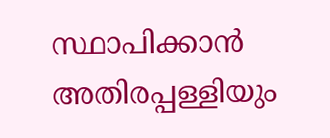സ്ഥാപിക്കാൻ അതിരപ്പള്ളിയും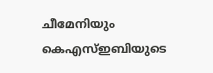ചീമേനിയും കെഎസ്ഇബിയുടെ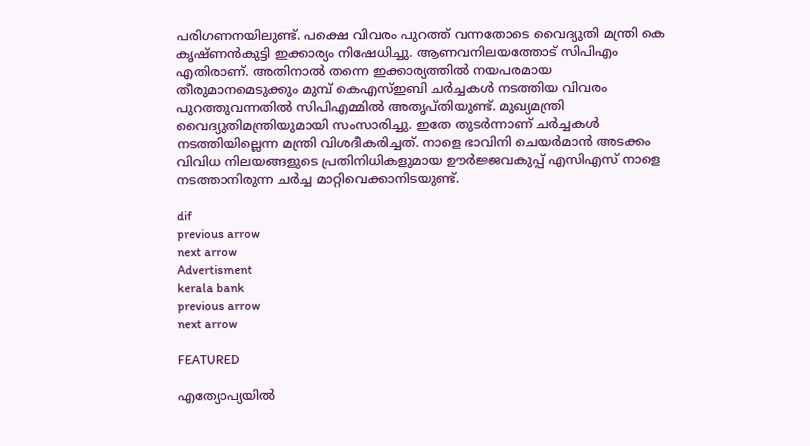പരിഗണനയിലുണ്ട്. പക്ഷെ വിവരം പുറത്ത് വന്നതോടെ വൈദ്യുതി മന്ത്രി കെ കൃഷ്ണൻകുട്ടി ഇക്കാര്യം നിഷേധിച്ചു. ആണവനിലയത്തോട് സിപിഎം എതിരാണ്. അതിനാല്‍ തന്നെ ഇക്കാര്യത്തില്‍ നയപരമായ തീരുമാനമെടുക്കും മുമ്പ് കെഎസ്ഇബി ചർച്ചകൾ നടത്തിയ വിവരം പുറത്തുവന്നതിൽ സിപിഎമ്മിൽ അതൃപ്തിയുണ്ട്. മുഖ്യമന്ത്രി വൈദ്യുതിമന്ത്രിയുമായി സംസാരിച്ചു. ഇതേ തുടർന്നാണ് ചർച്ചകൾ നടത്തിയില്ലെന്ന മന്ത്രി വിശദീകരിച്ചത്. നാളെ ഭാവിനി ചെയർമാൻ അടക്കം വിവിധ നിലയങ്ങളുടെ പ്രതിനിധികളുമായ ഊർജ്ജവകുപ്പ് എസിഎസ് നാളെ നടത്താനിരുന്ന ചർച്ച മാറ്റിവെക്കാനിടയുണ്ട്.

dif
previous arrow
next arrow
Advertisment
kerala bank
previous arrow
next arrow

FEATURED

എത്യോപ്യയിൽ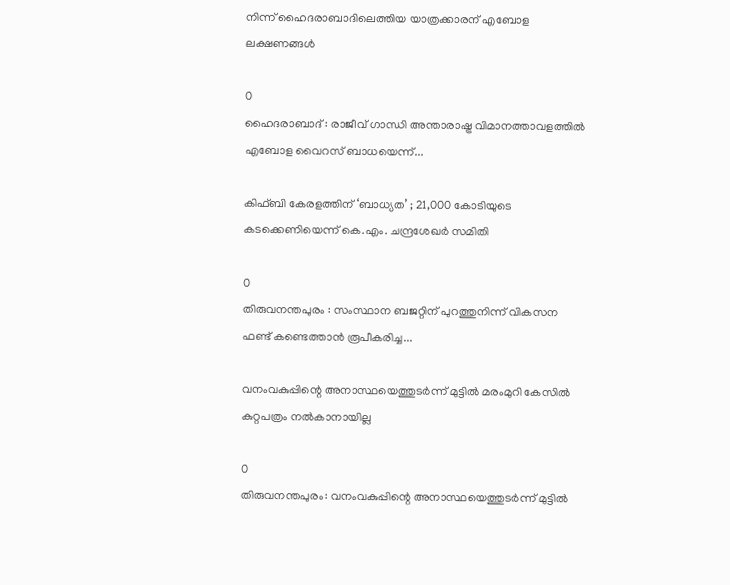നിന്ന് ഹൈദരാബാദിലെത്തിയ യാത്രക്കാരന് എബോള ലക്ഷണങ്ങൾ

0
ഹൈദരാബാദ് : രാജീവ് ഗാന്ധി അന്താരാഷ്ട്ര വിമാനത്താവളത്തിൽ എബോള വൈറസ് ബാധയെന്ന്...

കിഫ്ബി കേരളത്തിന് ‘ബാധ്യത’ ; 21,000 കോടിയുടെ കടക്കെണിയെന്ന് കെ.എം. ചന്ദ്രശേഖർ സമിതി

0
തിരുവനന്തപുരം : സംസ്ഥാന ബജറ്റിന് പുറത്തുനിന്ന് വികസന ഫണ്ട് കണ്ടെത്താൻ രൂപീകരിച്ച...

വനംവകുപ്പിന്റെ അനാസ്ഥയെത്തുടര്‍ന്ന് മുട്ടില്‍ മരംമുറി കേസില്‍ കുറ്റപത്രം നല്‍കാനായില്ല

0
തിരുവനന്തപുരം: വനംവകുപ്പിന്റെ അനാസ്ഥയെത്തുടര്‍ന്ന് മുട്ടില്‍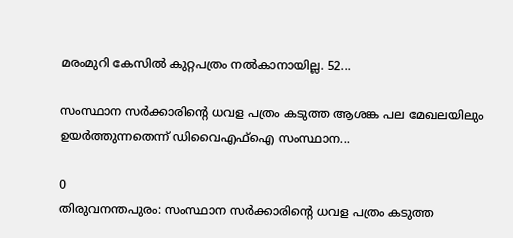മരംമുറി കേസില്‍ കുറ്റപത്രം നല്‍കാനായില്ല. 52...

സംസ്ഥാന സർക്കാരിന്റെ ധവള പത്രം കടുത്ത ആശങ്ക പല മേഖലയിലും ഉയർത്തുന്നതെന്ന് ഡിവൈഎഫ്ഐ സംസ്ഥാന...

0
തിരുവനന്തപുരം: സംസ്ഥാന സർക്കാരിന്റെ ധവള പത്രം കടുത്ത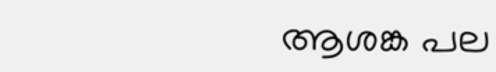ആശങ്ക പല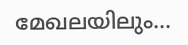മേഖലയിലും...